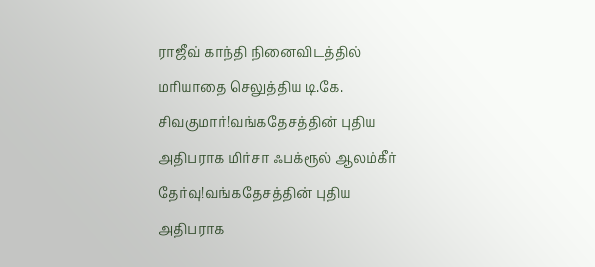ராஜீவ் காந்தி நினைவிடத்தில் மரியாதை செலுத்திய டி.கே. சிவகுமார்!வங்கதேசத்தின் புதிய அதிபராக மிர்சா ஃபக்ரூல் ஆலம்கீர் தேர்வு!வங்கதேசத்தின் புதிய அதிபராக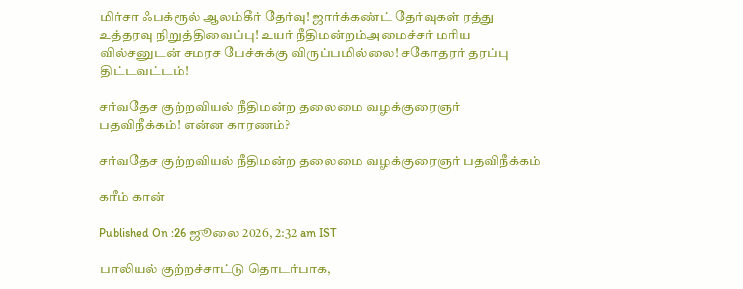மிர்சா ஃபக்ரூல் ஆலம்கீர் தேர்வு! ஜார்க்கண்ட் தேர்வுகள் ரத்து உத்தரவு நிறுத்திவைப்பு! உயர் நீதிமன்றம்அமைச்சர் மரிய வில்சனுடன் சமரச பேச்சுக்கு விருப்பமில்லை! சகோதரர் தரப்பு திட்டவட்டம்!

சர்வதேச குற்றவியல் நீதிமன்ற தலைமை வழக்குரைஞர் பதவிநீக்கம்! என்ன காரணம்?

சர்வதேச குற்றவியல் நீதிமன்ற தலைமை வழக்குரைஞர் பதவிநீக்கம்

கரீம் கான்

Published On :26 ஜூலை 2026, 2:32 am IST

பாலியல் குற்றச்சாட்டு தொடர்பாக,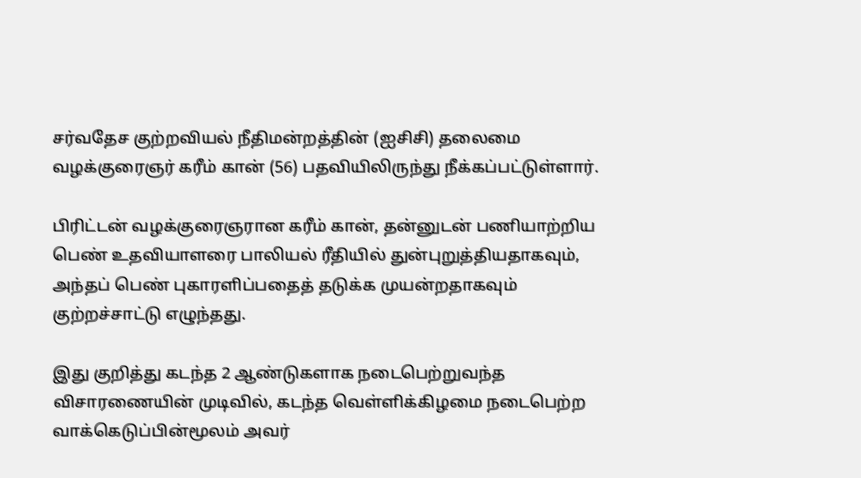சர்வதேச குற்றவியல் நீதிமன்றத்தின் (ஐசிசி) தலைமை வழக்குரைஞர் கரீம் கான் (56) பதவியிலிருந்து நீக்கப்பட்டுள்ளார்.

பிரிட்டன் வழக்குரைஞரான கரீம் கான், தன்னுடன் பணியாற்றிய பெண் உதவியாளரை பாலியல் ரீதியில் துன்புறுத்தியதாகவும், அந்தப் பெண் புகாரளிப்பதைத் தடுக்க முயன்றதாகவும் குற்றச்சாட்டு எழுந்தது.

இது குறித்து கடந்த 2 ஆண்டுகளாக நடைபெற்றுவந்த விசாரணையின் முடிவில், கடந்த வெள்ளிக்கிழமை நடைபெற்ற வாக்கெடுப்பின்மூலம் அவர்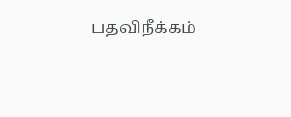பதவிநீக்கம்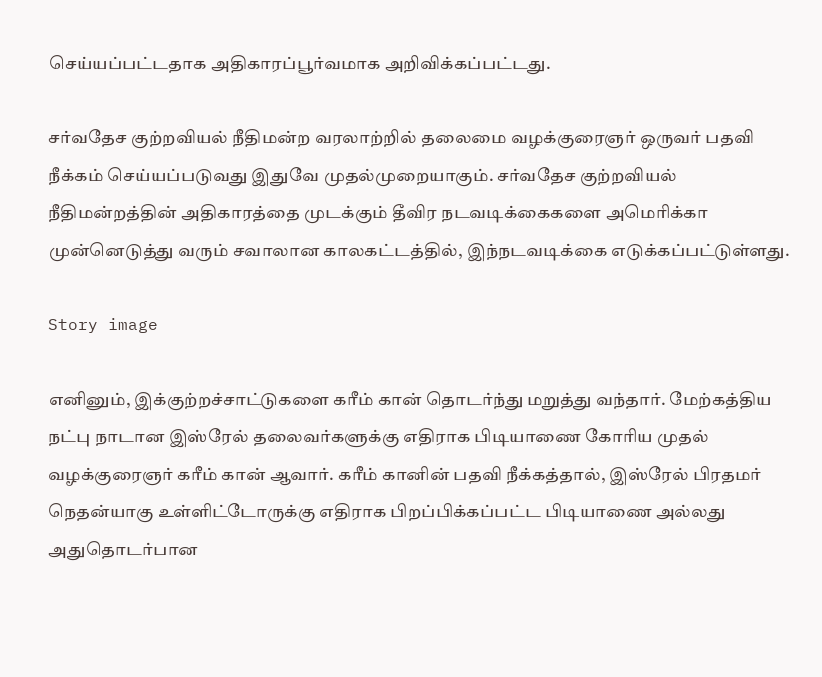செய்யப்பட்டதாக அதிகாரப்பூர்வமாக அறிவிக்கப்பட்டது.

சர்வதேச குற்றவியல் நீதிமன்ற வரலாற்றில் தலைமை வழக்குரைஞர் ஒருவர் பதவி நீக்கம் செய்யப்படுவது இதுவே முதல்முறையாகும். சர்வதேச குற்றவியல் நீதிமன்றத்தின் அதிகாரத்தை முடக்கும் தீவிர நடவடிக்கைகளை அமெரிக்கா முன்னெடுத்து வரும் சவாலான காலகட்டத்தில், இந்நடவடிக்கை எடுக்கப்பட்டுள்ளது.

Story image

எனினும், இக்குற்றச்சாட்டுகளை கரீம் கான் தொடர்ந்து மறுத்து வந்தார். மேற்கத்திய நட்பு நாடான இஸ்ரேல் தலைவர்களுக்கு எதிராக பிடியாணை கோரிய முதல் வழக்குரைஞர் கரீம் கான் ஆவார். கரீம் கானின் பதவி நீக்கத்தால், இஸ்ரேல் பிரதமர் நெதன்யாகு உள்ளிட்டோருக்கு எதிராக பிறப்பிக்கப்பட்ட பிடியாணை அல்லது அதுதொடர்பான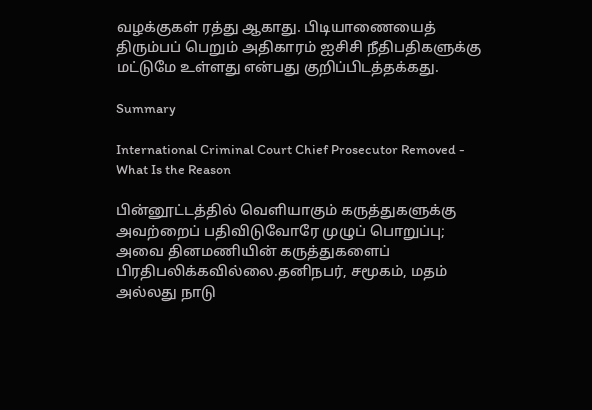வழக்குகள் ரத்து ஆகாது. பிடியாணையைத் திரும்பப் பெறும் அதிகாரம் ஐசிசி நீதிபதிகளுக்கு மட்டுமே உள்ளது என்பது குறிப்பிடத்தக்கது.

Summary

International Criminal Court Chief Prosecutor Removed - What Is the Reason

பின்னூட்டத்தில் வெளியாகும் கருத்துகளுக்கு அவற்றைப் பதிவிடுவோரே முழுப் பொறுப்பு; அவை தினமணியின் கருத்துகளைப் பிரதிபலிக்கவில்லை.தனிநபர், சமூகம், மதம் அல்லது நாடு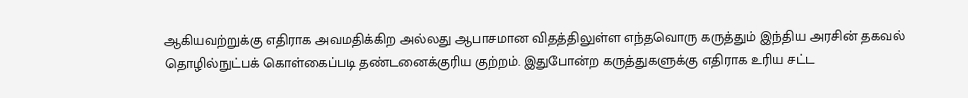ஆகியவற்றுக்கு எதிராக அவமதிக்கிற அல்லது ஆபாசமான விதத்திலுள்ள எந்தவொரு கருத்தும் இந்திய அரசின் தகவல் தொழில்நுட்பக் கொள்கைப்படி தண்டனைக்குரிய குற்றம். இதுபோன்ற கருத்துகளுக்கு எதிராக உரிய சட்ட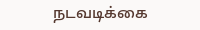நடவடிக்கை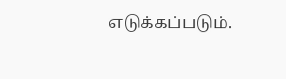எடுக்கப்படும்.